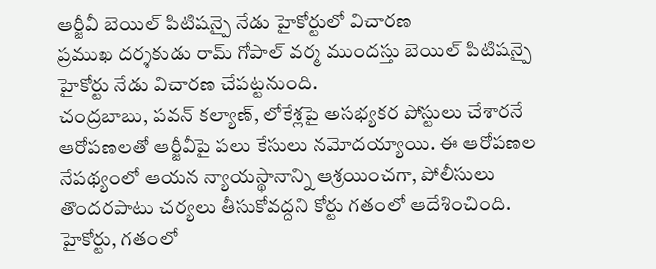ఆర్జీవీ బెయిల్ పిటిషన్పై నేడు హైకోర్టులో విచారణ
ప్రముఖ దర్శకుడు రామ్ గోపాల్ వర్మ ముందస్తు బెయిల్ పిటిషన్పై హైకోర్టు నేడు విచారణ చేపట్టనుంది.
చంద్రబాబు, పవన్ కల్యాణ్, లోకేశ్లపై అసభ్యకర పోస్టులు చేశారనే ఆరోపణలతో ఆర్జీవీపై పలు కేసులు నమోదయ్యాయి. ఈ ఆరోపణల నేపథ్యంలో ఆయన న్యాయస్థానాన్ని ఆశ్రయించగా, పోలీసులు తొందరపాటు చర్యలు తీసుకోవద్దని కోర్టు గతంలో ఆదేశించింది.
హైకోర్టు, గతంలో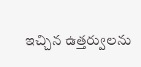ఇచ్చిన ఉత్తర్వులను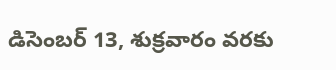డిసెంబర్ 13, శుక్రవారం వరకు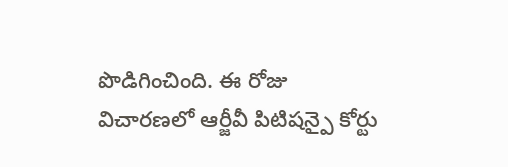పొడిగించింది. ఈ రోజు విచారణలో ఆర్జీవీ పిటిషన్పై కోర్టు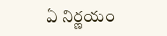ఏ నిర్ణయం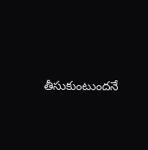తీసుకుంటుందనే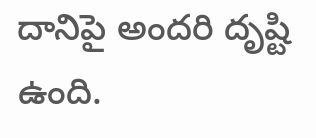దానిపై అందరి దృష్టి ఉంది.